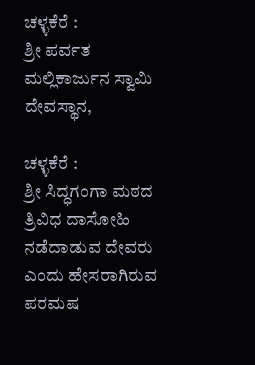ಚಳ್ಳಕೆರೆ :
ಶ್ರೀ ಪರ್ವತ ಮಲ್ಲಿಕಾರ್ಜುನ ಸ್ವಾಮಿ ದೇವಸ್ಥಾನ,

ಚಳ್ಳಕೆರೆ :
ಶ್ರೀ ಸಿದ್ಧಗಂಗಾ ಮಠದ ತ್ರಿವಿಧ ದಾಸೋಹಿ ನಡೆದಾಡುವ ದೇವರು ಎಂದು ಹೇಸರಾಗಿರುವ ಪರಮಷ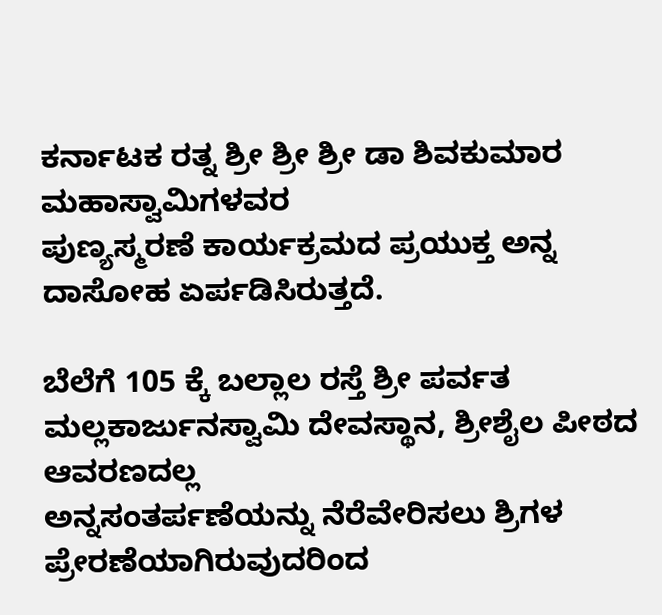ಕರ್ನಾಟಕ ರತ್ನ ಶ್ರೀ ಶ್ರೀ ಶ್ರೀ ಡಾ ಶಿವಕುಮಾರ ಮಹಾಸ್ವಾಮಿಗಳವರ
ಪುಣ್ಯಸ್ಮರಣೆ ಕಾರ್ಯಕ್ರಮದ ಪ್ರಯುಕ್ತ ಅನ್ನ ದಾಸೋಹ ಏರ್ಪಡಿಸಿರುತ್ತದೆ.

ಬೆಲೆಗೆ 105 ಕ್ಕೆ ಬಲ್ಲಾಲ ರಸ್ತೆ ಶ್ರೀ ಪರ್ವತ ಮಲ್ಲಕಾರ್ಜುನಸ್ವಾಮಿ ದೇವಸ್ಥಾನ, ಶ್ರೀಶೈಲ ಪೀಠದ ಆವರಣದಲ್ಲ
ಅನ್ನಸಂತರ್ಪಣೆಯನ್ನು ನೆರೆವೇರಿಸಲು ಶ್ರಿಗಳ ಪ್ರೇರಣೆಯಾಗಿರುವುದರಿಂದ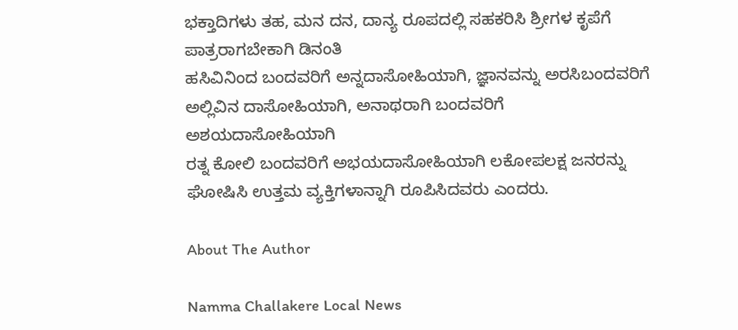ಭಕ್ತಾದಿಗಳು ತಹ, ಮನ ದನ, ದಾನ್ಯ ರೂಪದಲ್ಲಿ ಸಹಕರಿಸಿ ಶ್ರೀಗಳ ಕೃಪೆಗೆ ಪಾತ್ರರಾಗಬೇಕಾಗಿ ಡಿನಂತಿ
ಹಸಿವಿನಿಂದ ಬಂದವರಿಗೆ ಅನ್ನದಾಸೋಹಿಯಾಗಿ, ಜ್ಞಾನವನ್ನು ಅರಸಿಬಂದವರಿಗೆ ಅಲ್ಲಿವಿನ ದಾಸೋಹಿಯಾಗಿ, ಅನಾಥರಾಗಿ ಬಂದವರಿಗೆ ಅಶಯದಾಸೋಹಿಯಾಗಿ
ರತ್ನ ಕೋಲಿ ಬಂದವರಿಗೆ ಅಭಯದಾಸೋಹಿಯಾಗಿ ಲಕೋಪಲಕ್ಷ ಜನರನ್ನು ಘೋಷಿಸಿ ಉತ್ತಮ ವ್ಯಕ್ತಿಗಳಾನ್ನಾಗಿ ರೂಪಿಸಿದವರು ಎಂದರು.

About The Author

Namma Challakere Local News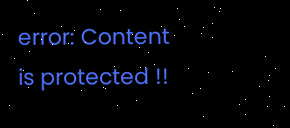error: Content is protected !!